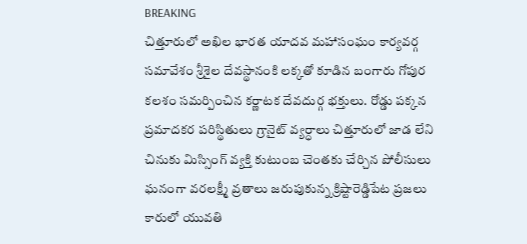BREAKING
చిత్తూరులో అఖిల భారత యాదవ మహాసంఘం కార్యవర్గ సమావేశం శ్రీశైల దేవస్థానంకి లక్కతో కూడిన బంగారు గోపుర కలశం సమర్పించిన కర్ణాటక దేవదుర్గ భక్తులు. రోడ్డు పక్కన ప్రమాదకర పరిస్థితులు గ్రానైట్ వ్యర్ధాలు చిత్తూరులో జాడ లేని చినుకు మిస్సింగ్ వ్యక్తి కుటుంబ చెంతకు చేర్చిన పోలీసులు ఘనంగా వరలక్ష్మీ వ్రతాలు జరుపుకున్న క్రిష్టారెడ్డిపేట ప్రజలు కారులో యువతి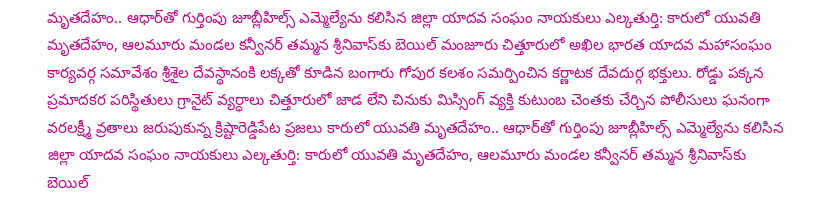మృతదేహం.. ఆధార్‌తో గుర్తింపు జూబ్లీహిల్స్ ఎమ్మెల్యేను కలిసిన జిల్లా యాదవ సంఘం నాయకులు ఎల్కతుర్తి: కారులో యువతి మృతదేహం, ఆలమూరు మండల కన్వీనర్ తమ్మన శ్రీనివాస్‌కు బెయిల్ మంజూరు చిత్తూరులో అఖిల భారత యాదవ మహాసంఘం కార్యవర్గ సమావేశం శ్రీశైల దేవస్థానంకి లక్కతో కూడిన బంగారు గోపుర కలశం సమర్పించిన కర్ణాటక దేవదుర్గ భక్తులు. రోడ్డు పక్కన ప్రమాదకర పరిస్థితులు గ్రానైట్ వ్యర్ధాలు చిత్తూరులో జాడ లేని చినుకు మిస్సింగ్ వ్యక్తి కుటుంబ చెంతకు చేర్చిన పోలీసులు ఘనంగా వరలక్ష్మీ వ్రతాలు జరుపుకున్న క్రిష్టారెడ్డిపేట ప్రజలు కారులో యువతి మృతదేహం.. ఆధార్‌తో గుర్తింపు జూబ్లీహిల్స్ ఎమ్మెల్యేను కలిసిన జిల్లా యాదవ సంఘం నాయకులు ఎల్కతుర్తి: కారులో యువతి మృతదేహం, ఆలమూరు మండల కన్వీనర్ తమ్మన శ్రీనివాస్‌కు బెయిల్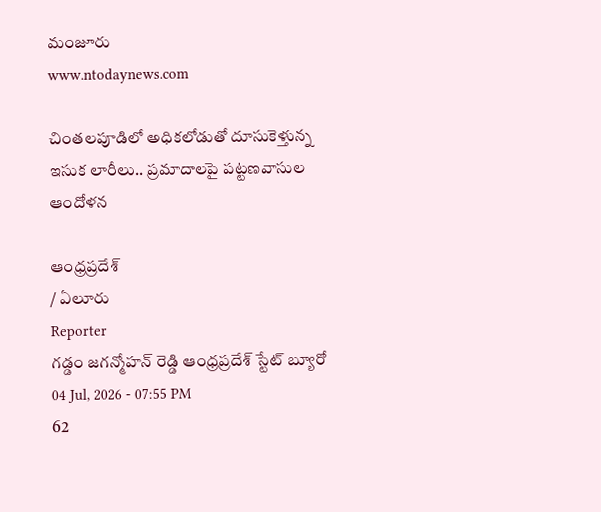మంజూరు
www.ntodaynews.com

చింతలపూడిలో అధికలోడుతో దూసుకెళ్తున్న ఇసుక లారీలు.. ప్రమాదాలపై పట్టణవాసుల ఆందోళన

ఆంధ్రప్రదేశ్
/ ఏలూరు
Reporter
గడ్డం జగన్మోహన్ రెడ్డి ఆంధ్రప్రదేశ్ స్టేట్ బ్యూరో
04 Jul, 2026 - 07:55 PM
62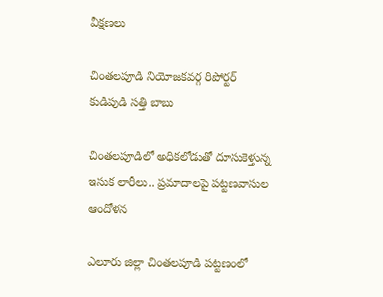వీక్షణలు

చింతలపూడి నియోజకవర్గ రిపోర్టర్ కుడిపుడి సత్తి బాబు

చింతలపూడిలో అధికలోడుతో దూసుకెళ్తున్న ఇసుక లారీలు.. ప్రమాదాలపై పట్టణవాసుల ఆందోళన

ఎలూరు జిల్లా చింతలపూడి పట్టణంలో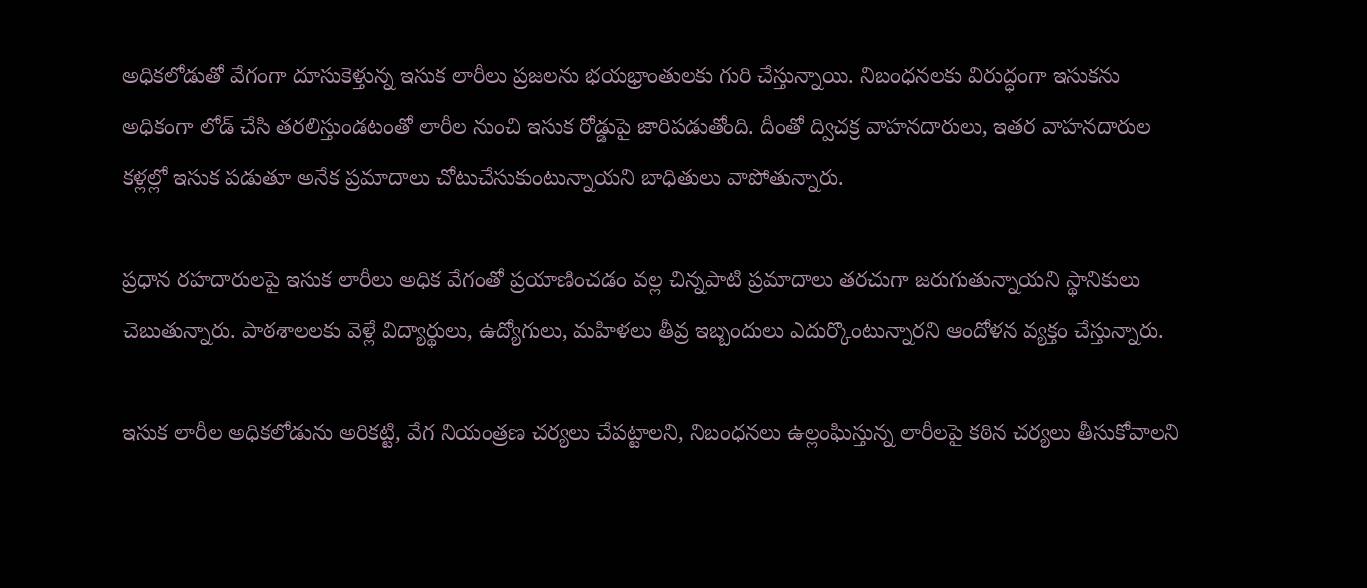అధికలోడుతో వేగంగా దూసుకెళ్తున్న ఇసుక లారీలు ప్రజలను భయభ్రాంతులకు గురి చేస్తున్నాయి. నిబంధనలకు విరుద్ధంగా ఇసుకను అధికంగా లోడ్ చేసి తరలిస్తుండటంతో లారీల నుంచి ఇసుక రోడ్డుపై జారిపడుతోంది. దీంతో ద్విచక్ర వాహనదారులు, ఇతర వాహనదారుల కళ్లల్లో ఇసుక పడుతూ అనేక ప్రమాదాలు చోటుచేసుకుంటున్నాయని బాధితులు వాపోతున్నారు.

ప్రధాన రహదారులపై ఇసుక లారీలు అధిక వేగంతో ప్రయాణించడం వల్ల చిన్నపాటి ప్రమాదాలు తరచుగా జరుగుతున్నాయని స్థానికులు చెబుతున్నారు. పాఠశాలలకు వెళ్లే విద్యార్థులు, ఉద్యోగులు, మహిళలు తీవ్ర ఇబ్బందులు ఎదుర్కొంటున్నారని ఆందోళన వ్యక్తం చేస్తున్నారు.

ఇసుక లారీల అధికలోడును అరికట్టి, వేగ నియంత్రణ చర్యలు చేపట్టాలని, నిబంధనలు ఉల్లంఘిస్తున్న లారీలపై కఠిన చర్యలు తీసుకోవాలని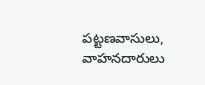పట్టణవాసులు, వాహనదారులు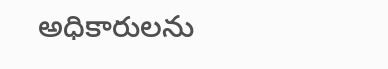అధికారులను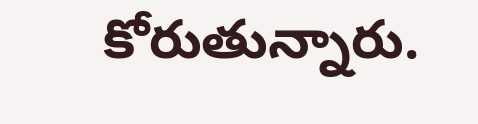కోరుతున్నారు.